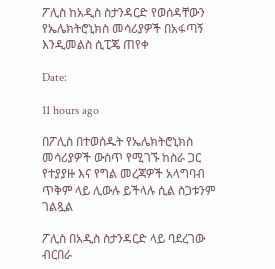ፖሊስ ከአዲስ ስታንዳርድ የወሰዳቸውን የኤሌክትሮኒክስ መሳሪያዎች በአፋጣኝ እንዲመልስ ሲፒጄ ጠየቀ

Date:

11 hours ago

በፖሊስ በተወሰዱት የኤሌክትሮኒክስ መሳሪያዎች ውስጥ የሚገኙ ከስራ ጋር የተያያዙ እና የግል መረጃዎች አላግባብ ጥቅም ላይ ሊውሉ ይችላሉ ሲል ስጋቱንም ገልጿል

ፖሊስ በአዲስ ስታንዳርድ ላይ ባደረገው ብርበራ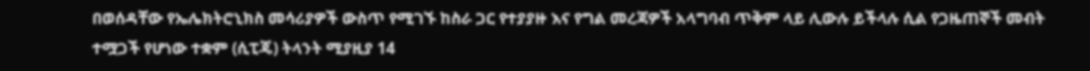በወሰዳቸው የኤሌክትሮኒክስ መሳሪያዎች ውስጥ የሚገኙ ከስራ ጋር የተያያዙ እና የግል መረጃዎች አላግባብ ጥቅም ላይ ሊውሉ ይችላሉ ሲል የጋዜጠኞች መብት ተሟጋች የሆነው ተቋም (ሲፒጄ) ትላንት ሚያዚያ 14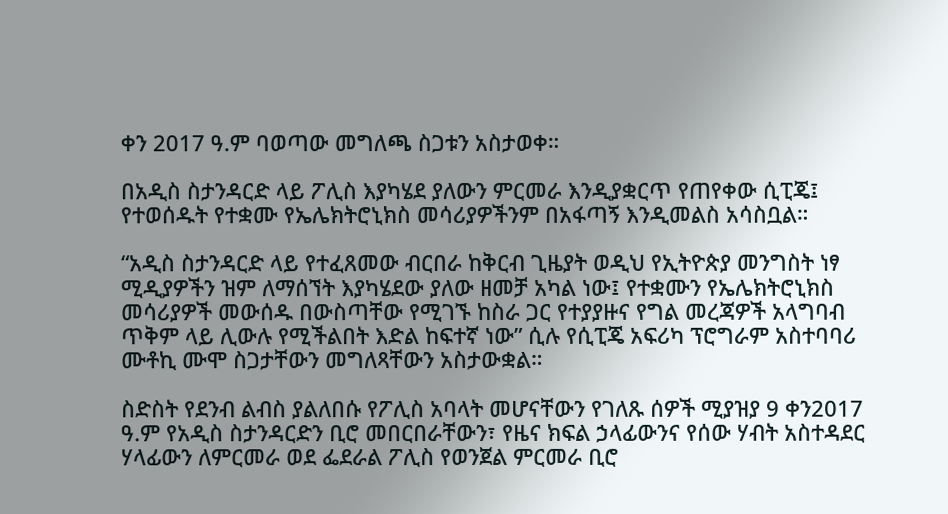ቀን 2017 ዓ.ም ባወጣው መግለጫ ስጋቱን አስታወቀ።

በአዲስ ስታንዳርድ ላይ ፖሊስ እያካሄደ ያለውን ምርመራ እንዲያቋርጥ የጠየቀው ሲፒጄ፤ የተወሰዱት የተቋሙ የኤሌክትሮኒክስ መሳሪያዎችንም በአፋጣኝ እንዲመልስ አሳስቧል።

“አዲስ ስታንዳርድ ላይ የተፈጸመው ብርበራ ከቅርብ ጊዜያት ወዲህ የኢትዮጵያ መንግስት ነፃ ሚዲያዎችን ዝም ለማሰኘት እያካሄደው ያለው ዘመቻ አካል ነው፤ የተቋሙን የኤሌክትሮኒክስ መሳሪያዎች መውሰዱ በውስጣቸው የሚገኙ ከስራ ጋር የተያያዙና የግል መረጃዎች አላግባብ ጥቅም ላይ ሊውሉ የሚችልበት እድል ከፍተኛ ነው” ሲሉ የሲፒጄ አፍሪካ ፕሮግራም አስተባባሪ ሙቶኪ ሙሞ ስጋታቸውን መግለጻቸውን አስታውቋል።

ስድስት የደንብ ልብስ ያልለበሱ የፖሊስ አባላት መሆናቸውን የገለጹ ሰዎች ሚያዝያ 9 ቀን2017 ዓ.ም የአዲስ ስታንዳርድን ቢሮ መበርበራቸውን፣ የዜና ክፍል ኃላፊውንና የሰው ሃብት አስተዳደር ሃላፊውን ለምርመራ ወደ ፌደራል ፖሊስ የወንጀል ምርመራ ቢሮ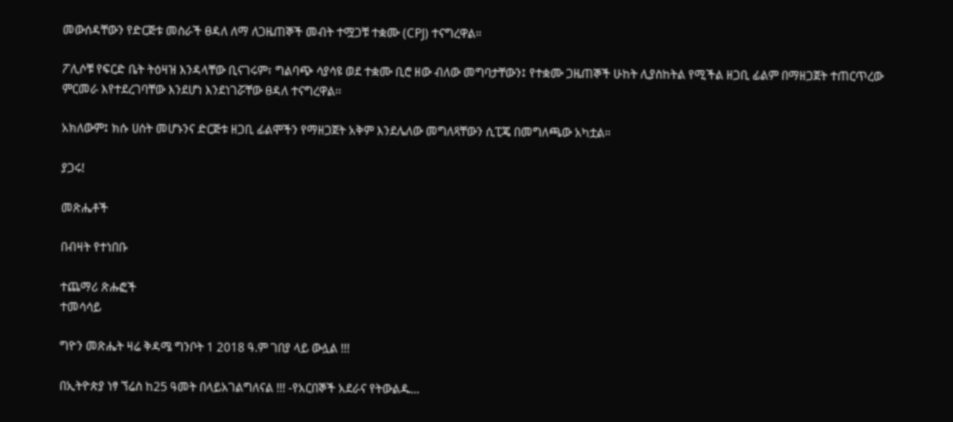መውሰዳቸውን የድርጅቱ መስራች ፀዳለ ለማ ለጋዜጠኞች መብት ተሟጋቹ ተቋሙ (CPJ) ተናግረዋል።

ፖሊሶቹ የፍርድ ቤት ትዕዛዝ እንዳላቸው ቢናገሩም፣ ግልባጭ ሳያሳዩ ወደ ተቋሙ ቢሮ ዘው ብለው መግባታቸውን፤ የተቋሙ ጋዜጠኞች ሁከት ሊያስከትል የሚችል ዘጋቢ ፊልም በማዘጋጀት ተጠርጥረው ምርመራ እየተደረገባቸው እንደሆነ እንደነገሯቸው ፀዳለ ተናግረዋል፡፡

አክለውም፤ ክሱ ሀሰት መሆኑንና ድርጅቱ ዘጋቢ ፊልሞችን የማዘጋጀት አቅም እንደሌለው መግለጻቸውን ሲፒጄ በመግለጫው አካቷል።

ያጋሩ!

መጽሔቶች

በብዛት የተነበቡ

ተጨማሪ ጽሑፎች
ተመሳሳይ

ግዮን መጽሔት ዛሬ ቅዳሜ ግንቦት 1 2018 ዓ.ም ገበያ ላይ ውሏል !!!

በኢትዮጵያ ነፃ ኘሬስ ከ25 ዓመት በላይአገልግለናል !!! -የአርበኞች አደራና የትውልዱ...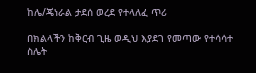ከሌ/ጄነራል ታደሰ ወረደ የተላለፈ ጥሪ

በክልላችን ከቅርብ ጊዜ ወዲህ እያደገ የመጣው የተሳሳተ ስሌት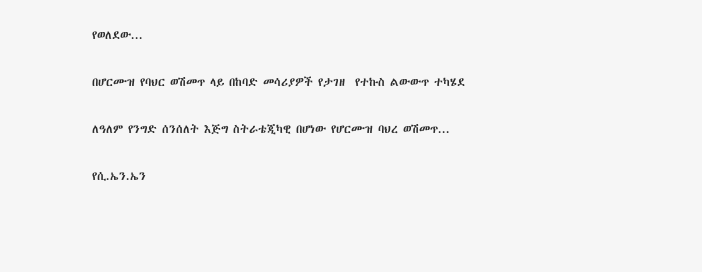የወለደው...

በሆርሙዝ የባህር ወሽመጥ ላይ በከባድ መሳሪያዎች የታገዘ  የተኩስ ልውውጥ ተካሄደ

ለዓለም የንግድ ሰንሰለት እጅግ ስትራቴጂካዊ በሆነው የሆርሙዝ ባህረ ወሽመጥ...

የሲ.ኤን.ኤን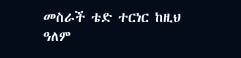መስራች ቴድ ተርነር ከዚህ ዓለም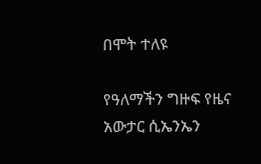በሞት ተለዩ

የዓለማችን ግዙፍ የዜና አውታር ሲኤንኤን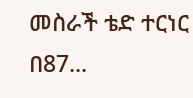መስራች ቴድ ተርነር በ87...